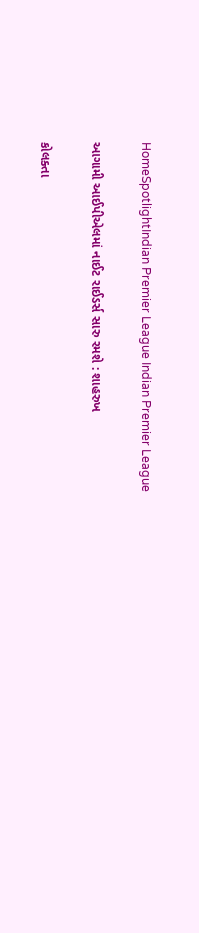HomeSpotlightIndian Premier League Indian Premier League

આગામી આઈપીએલમાં નાઈટ રાઈડર્સ સારુ રમશે : શાહરુખ

કોલક્તા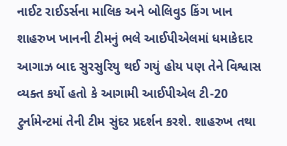નાઈટ રાઈડર્સના માલિક અને બોલિવુડ કિંગ ખાન શાહરુખ ખાનની ટીમનું ભલે આઈપીએલમાં ધમાકેદાર આગાઝ બાદ સુરસુરિયુ થઈ ગયું હોય પણ તેને વિશ્વાસ વ્યક્ત કર્યો હતો કે આગામી આઈપીએલ ટી-20 ટુર્નામેન્ટમાં તેની ટીમ સુંદર પ્રદર્શન કરશે. શાહરુખ તથા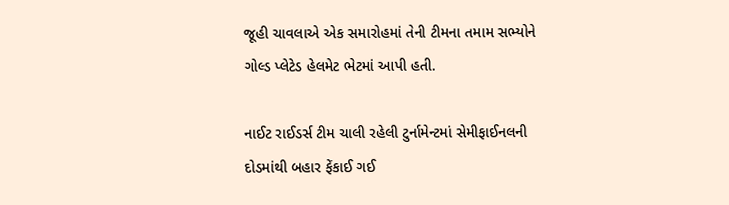જૂહી ચાવલાએ એક સમારોહમાં તેની ટીમના તમામ સભ્યોને ગોલ્ડ પ્લેટેડ હેલમેટ ભેટમાં આપી હતી.

નાઈટ રાઈડર્સ ટીમ ચાલી રહેલી ટુર્નામેન્ટમાં સેમીફાઈનલની દોડમાંથી બહાર ફેંકાઈ ગઈ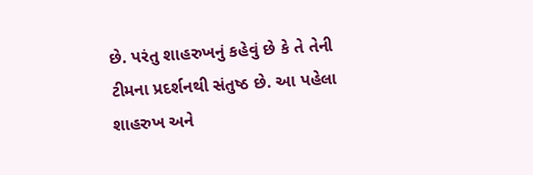છે. પરંતુ શાહરુખનું કહેવું છે કે તે તેની ટીમના પ્રદર્શનથી સંતુષ્ઠ છે. આ પહેલા શાહરુખ અને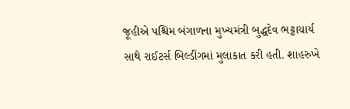જૂહીએ પશ્ચિમ બંગાળના મુખ્યમંત્રી બુદ્ધદેવ ભટ્ટાચાર્ય સાથે રાઈટર્સ બિલ્ડીંગમાં મુલાકાત કરી હતી. શાહરુખે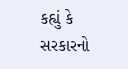કહ્યું કે સરકારનો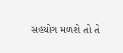સહયોગ મળશે તો તે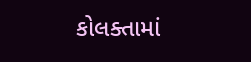કોલક્તામાં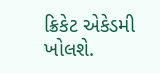ક્રિકેટ એકેડમી ખોલશે.